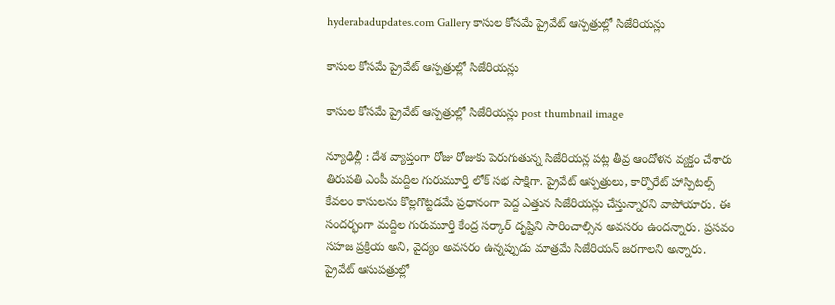hyderabadupdates.com Gallery కాసుల కోస‌మే ప్రైవేట్ ఆస్ప‌త్రుల్లో సిజేరియ‌న్లు

కాసుల కోస‌మే ప్రైవేట్ ఆస్ప‌త్రుల్లో సిజేరియ‌న్లు

కాసుల కోస‌మే ప్రైవేట్ ఆస్ప‌త్రుల్లో సిజేరియ‌న్లు post thumbnail image

న్యూఢిల్లీ : దేశ వ్యాప్తంగా రోజు రోజుకు పెరుగుతున్న సిజేరియ‌న్ల ప‌ట్ల తీవ్ర ఆందోళ‌న వ్య‌క్తం చేశారు తిరుప‌తి ఎంపీ మ‌ద్దిల గురుమూర్తి లోక్ స‌భ సాక్షిగా. ప్రైవేట్ ఆస్ప‌త్రులు, కార్పొరేట్ హాస్పిట‌ల్స్ కేవ‌లం కాసుల‌ను కొల్ల‌గొట్ట‌డ‌మే ప్ర‌ధానంగా పెద్ద ఎత్తున సిజేరియ‌న్లు చేస్తున్నార‌ని వాపోయారు. ఈ సందర్భంగా మద్దిల గురుమూర్తి కేంద్ర స‌ర్కార్ దృష్టిని సారించాల్సిన అవ‌స‌రం ఉంద‌న్నారు. ప్రసవం సహజ ప్రక్రియ అని, వైద్యం అవసరం ఉన్నప్పుడు మాత్రమే సిజేరియన్ జరగాలని అన్నారు. ప్రైవేట్ ఆసుపత్రుల్లో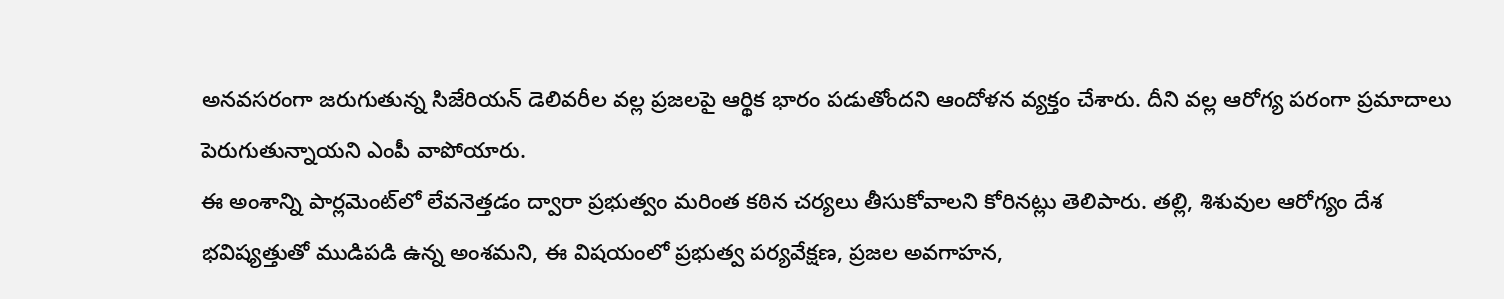అనవసరంగా జరుగుతున్న సిజేరియన్ డెలివరీల వల్ల ప్రజలపై ఆర్థిక భారం ప‌డుతోంద‌ని ఆందోళ‌న వ్య‌క్తం చేశారు. దీని వ‌ల్ల ఆరోగ్య ప‌రంగా ప్రమాదాలు పెరుగుతున్నాయని ఎంపీ వాపోయారు.
ఈ అంశాన్ని పార్లమెంట్‌లో లేవనెత్తడం ద్వారా ప్రభుత్వం మరింత కఠిన చర్యలు తీసుకోవాలని కోరినట్లు తెలిపారు. తల్లి, శిశువుల ఆరోగ్యం దేశ భవిష్యత్తుతో ముడిపడి ఉన్న అంశమని, ఈ విషయంలో ప్రభుత్వ పర్యవేక్షణ, ప్రజల అవగాహన,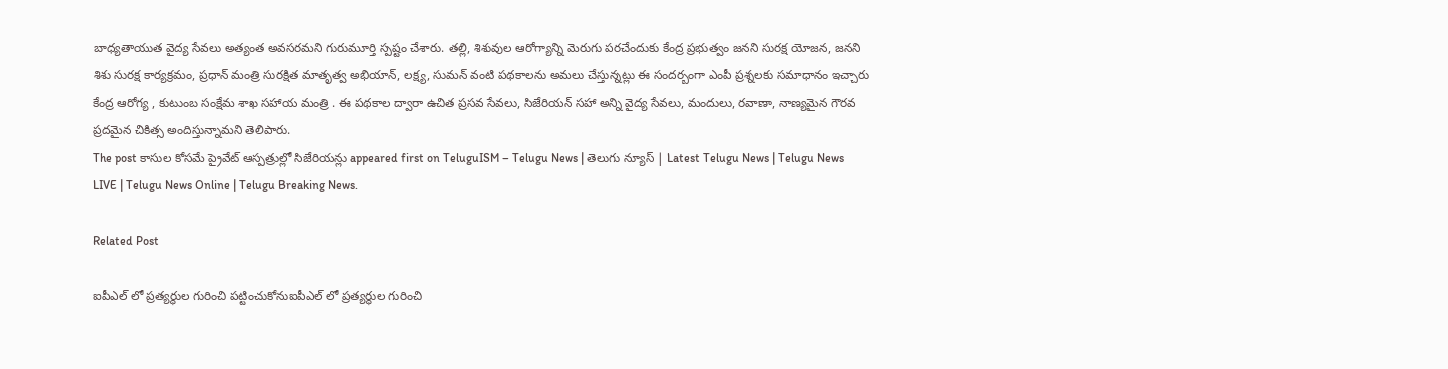బాధ్యతాయుత వైద్య సేవలు అత్యంత అవసరమని గురుమూర్తి స్ప‌ష్టం చేశారు. తల్లి, శిశువుల ఆరోగ్యాన్ని మెరుగు పరచేందుకు కేంద్ర ప్రభుత్వం జనని సురక్ష యోజన, జనని శిశు సురక్ష కార్యక్రమం, ప్రధాన్ మంత్రి సురక్షిత మాతృత్వ అభియాన్, లక్ష్య, సుమన్ వంటి పథకాలను అమలు చేస్తున్నట్లు ఈ సంద‌ర్బంగా ఎంపీ ప్ర‌శ్న‌ల‌కు స‌మాధానం ఇచ్చారు కేంద్ర ఆరోగ్య , కుటుంబ సంక్షేమ శాఖ స‌హాయ మంత్రి . ఈ పథకాల ద్వారా ఉచిత ప్రసవ సేవలు, సిజేరియన్ సహా అన్ని వైద్య సేవలు, మందులు, రవాణా, నాణ్యమైన గౌరవ ప్రదమైన చికిత్స అందిస్తున్నామని తెలిపారు.
The post కాసుల కోస‌మే ప్రైవేట్ ఆస్ప‌త్రుల్లో సిజేరియ‌న్లు appeared first on TeluguISM – Telugu News | తెలుగు న్యూస్ | Latest Telugu News | Telugu News LIVE | Telugu News Online | Telugu Breaking News.

Related Post

ఐపీఎల్ లో ప్ర‌త్య‌ర్థుల గురించి ప‌ట్టించుకోనుఐపీఎల్ లో ప్ర‌త్య‌ర్థుల గురించి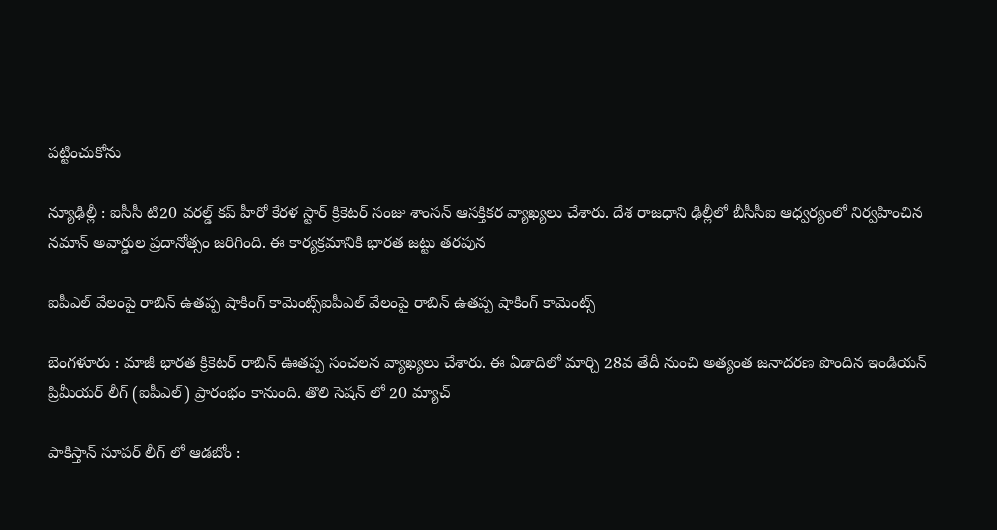ప‌ట్టించుకోను

న్యూఢిల్లీ : ఐసీసీ టి20 వ‌ర‌ల్డ్ క‌ప్ హీరో కేర‌ళ స్టార్ క్రికెట‌ర్ సంజు శాంస‌న్ ఆస‌క్తిక‌ర వ్యాఖ్య‌లు చేశారు. దేశ రాజ‌ధాని ఢిల్లీలో బీసీసీఐ ఆధ్వ‌ర్యంలో నిర్వ‌హించిన న‌మాన్ అవార్డుల ప్ర‌దానోత్సం జ‌రిగింది. ఈ కార్య‌క్ర‌మానికి భార‌త జ‌ట్టు త‌ర‌పున

ఐపీఎల్ వేలంపై రాబిన్ ఉతప్ప షాకింగ్ కామెంట్స్ఐపీఎల్ వేలంపై రాబిన్ ఉతప్ప షాకింగ్ కామెంట్స్

బెంగ‌ళూరు : మాజీ భార‌త క్రికెట‌ర్ రాబిన్ ఊతప్ప సంచ‌ల‌న వ్యాఖ్య‌లు చేశారు. ఈ ఏడాదిలో మార్చి 28వ తేదీ నుంచి అత్యంత జ‌నాద‌ర‌ణ పొందిన ఇండియ‌న్ ప్రిమీయ‌ర్ లీగ్ (ఐపీఎల్) ప్రారంభం కానుంది. తొలి సెష‌న్ లో 20 మ్యాచ్

పాకిస్తాన్ సూప‌ర్ లీగ్ లో ఆడ‌బోం :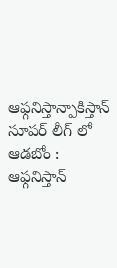ఆఫ్గ‌నిస్తాన్పాకిస్తాన్ సూప‌ర్ లీగ్ లో ఆడ‌బోం : ఆఫ్గ‌నిస్తాన్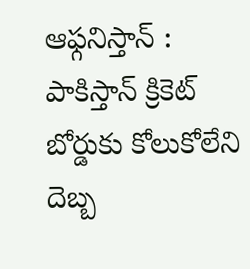ఆఫ్గ‌నిస్తాన్ : పాకిస్తాన్ క్రికెట్ బోర్డుకు కోలుకోలేని దెబ్బ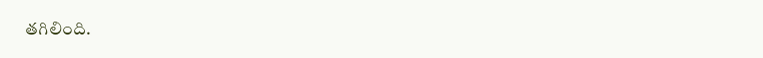త‌గిలింది.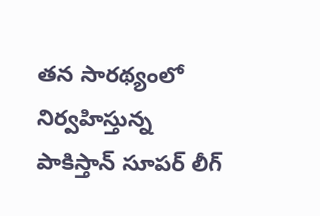త‌న సార‌థ్యంలో నిర్వ‌హిస్తున్న పాకిస్తాన్ సూపర్ లీగ్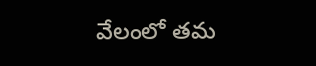వేలంలో త‌మ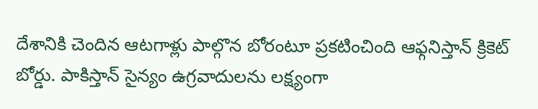దేశానికి చెందిన ఆటగాళ్లు పాల్గొన బోరంటూ ప్ర‌క‌టించింది ఆఫ్గ‌నిస్తాన్ క్రికెట్ బోర్డు. పాకిస్తాన్ సైన్యం ఉగ్రవాదులను లక్ష్యంగా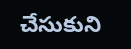చేసుకుని